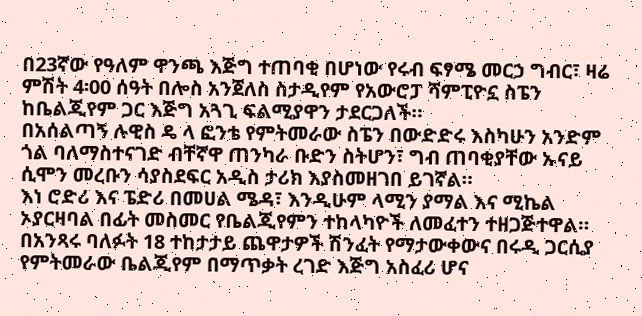በ23ኛው የዓለም ዋንጫ እጅግ ተጠባቂ በሆነው የሩብ ፍፃሜ መርኃ ግብር፣ ዛሬ ምሽት 4፡00 ሰዓት በሎስ አንጀለስ ስታዲየም የአውሮፓ ሻምፒዮኗ ስፔን ከቤልጂየም ጋር እጅግ አጓጊ ፍልሚያዋን ታደርጋለች።
በአሰልጣኝ ሉዊስ ዴ ላ ፎንቴ የምትመራው ስፔን በውድድሩ እስካሁን አንድም ጎል ባለማስተናገድ ብቸኛዋ ጠንካራ ቡድን ስትሆን፣ ግብ ጠባቂያቸው ኡናይ ሲሞን መረቡን ሳያስደፍር አዲስ ታሪክ እያስመዘገበ ይገኛል።
እነ ሮድሪ እና ፔድሪ በመሀል ሜዳ፣ እንዲሁም ላሚን ያማል እና ሚኬል ኦያርዛባል በፊት መስመር የቤልጂየምን ተከላካዮች ለመፈተን ተዘጋጅተዋል።
በአንጻሩ ባለፉት 18 ተከታታይ ጨዋታዎች ሽንፈት የማታውቀውና በሩዲ ጋርሲያ የምትመራው ቤልጂየም በማጥቃት ረገድ እጅግ አስፈሪ ሆና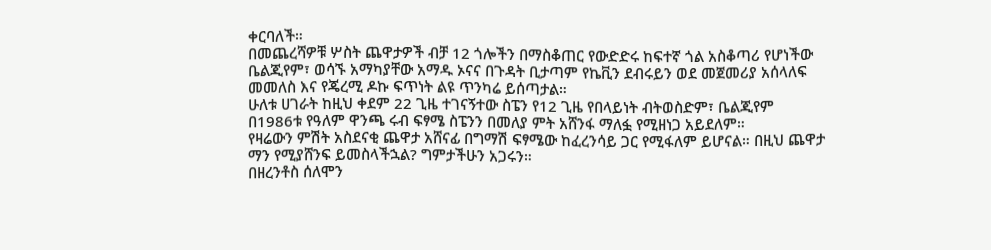ቀርባለች።
በመጨረሻዎቹ ሦስት ጨዋታዎች ብቻ 12 ጎሎችን በማስቆጠር የውድድሩ ከፍተኛ ጎል አስቆጣሪ የሆነችው ቤልጂየም፣ ወሳኙ አማካያቸው አማዱ ኦናና በጉዳት ቢታጣም የኬቪን ደብሩይን ወደ መጀመሪያ አሰላለፍ መመለስ እና የጄረሚ ዶኩ ፍጥነት ልዩ ጥንካሬ ይሰጣታል።
ሁለቱ ሀገራት ከዚህ ቀደም 22 ጊዜ ተገናኝተው ስፔን የ12 ጊዜ የበላይነት ብትወስድም፣ ቤልጂየም በ1986ቱ የዓለም ዋንጫ ሩብ ፍፃሜ ስፔንን በመለያ ምት አሸንፋ ማለፏ የሚዘነጋ አይደለም።
የዛሬውን ምሽት አስደናቂ ጨዋታ አሸናፊ በግማሽ ፍፃሜው ከፈረንሳይ ጋር የሚፋለም ይሆናል። በዚህ ጨዋታ ማን የሚያሸንፍ ይመስላችኋል? ግምታችሁን አጋሩን።
በዘረንቶስ ሰለሞን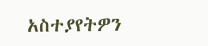አስተያየትዎን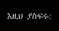እዚህ ያስፍሩ: